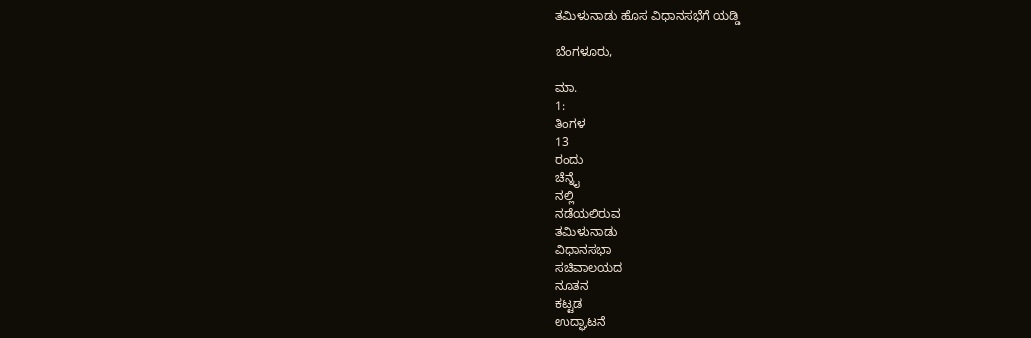ತಮಿಳುನಾಡು ಹೊಸ ವಿಧಾನಸಭೆಗೆ ಯಡ್ಡಿ

ಬೆಂಗಳೂರು,

ಮಾ.
1:
ತಿಂಗಳ
13
ರಂದು
ಚೆನ್ನೈ
ನಲ್ಲಿ
ನಡೆಯಲಿರುವ
ತಮಿಳುನಾಡು
ವಿಧಾನಸಭಾ
ಸಚಿವಾಲಯದ
ನೂತನ
ಕಟ್ಟಡ
ಉದ್ಘಾಟನೆ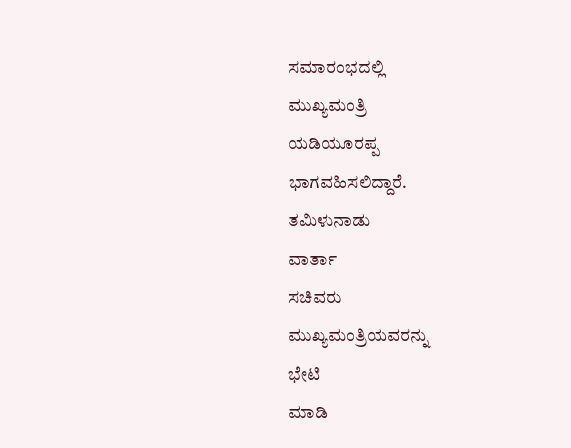ಸಮಾರಂಭದಲ್ಲಿ
ಮುಖ್ಯಮಂತ್ರಿ
ಯಡಿಯೂರಪ್ಪ
ಭಾಗವಹಿಸಲಿದ್ದಾರೆ.
ತಮಿಳುನಾಡು
ವಾರ್ತಾ
ಸಚಿವರು
ಮುಖ್ಯಮಂತ್ರಿಯವರನ್ನು
ಭೇಟಿ
ಮಾಡಿ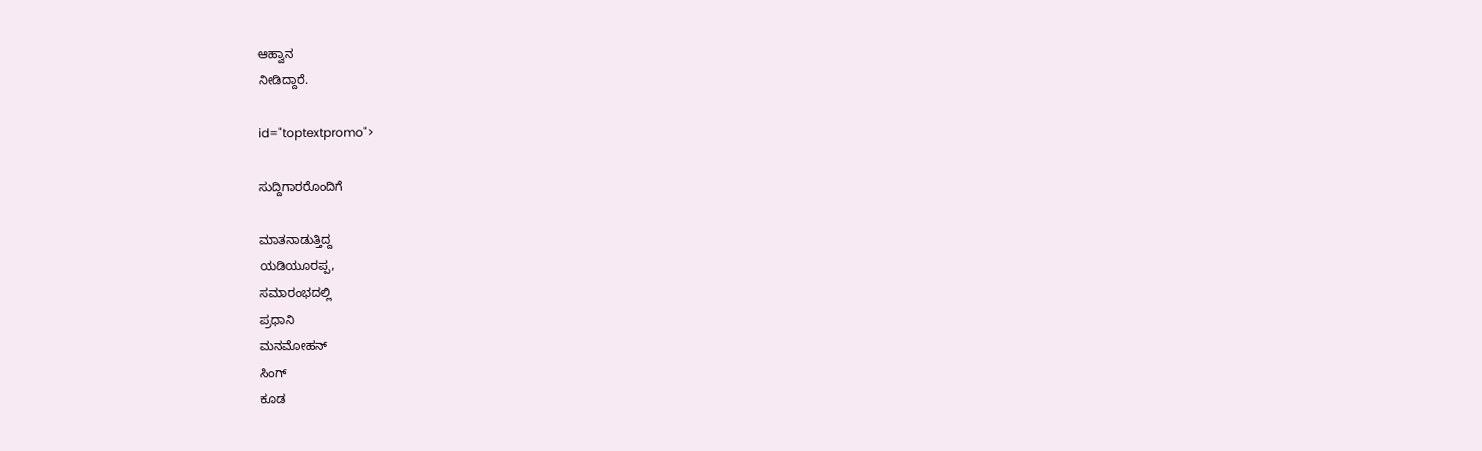ಆಹ್ವಾನ
ನೀಡಿದ್ದಾರೆ.

id="toptextpromo">

ಸುದ್ದಿಗಾರರೊಂದಿಗೆ

ಮಾತನಾಡುತ್ತಿದ್ದ
ಯಡಿಯೂರಪ್ಪ,
ಸಮಾರಂಭದಲ್ಲಿ
ಪ್ರಧಾನಿ
ಮನಮೋಹನ್
ಸಿಂಗ್
ಕೂಡ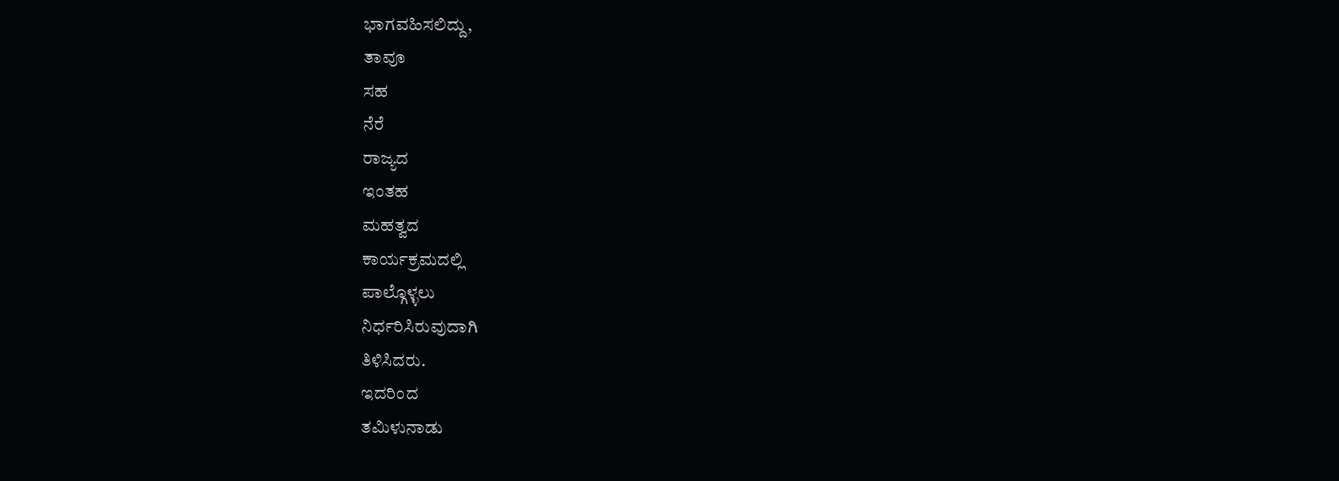ಭಾಗವಹಿಸಲಿದ್ದು,
ತಾವೂ
ಸಹ
ನೆರೆ
ರಾಜ್ಯದ
ಇಂತಹ
ಮಹತ್ವದ
ಕಾರ್ಯಕ್ರಮದಲ್ಲಿ
ಪಾಲ್ಗೊಳ್ಳಲು
ನಿರ್ಧರಿಸಿರುವುದಾಗಿ
ತಿಳಿಸಿದರು.
ಇದರಿಂದ
ತಮಿಳುನಾಡು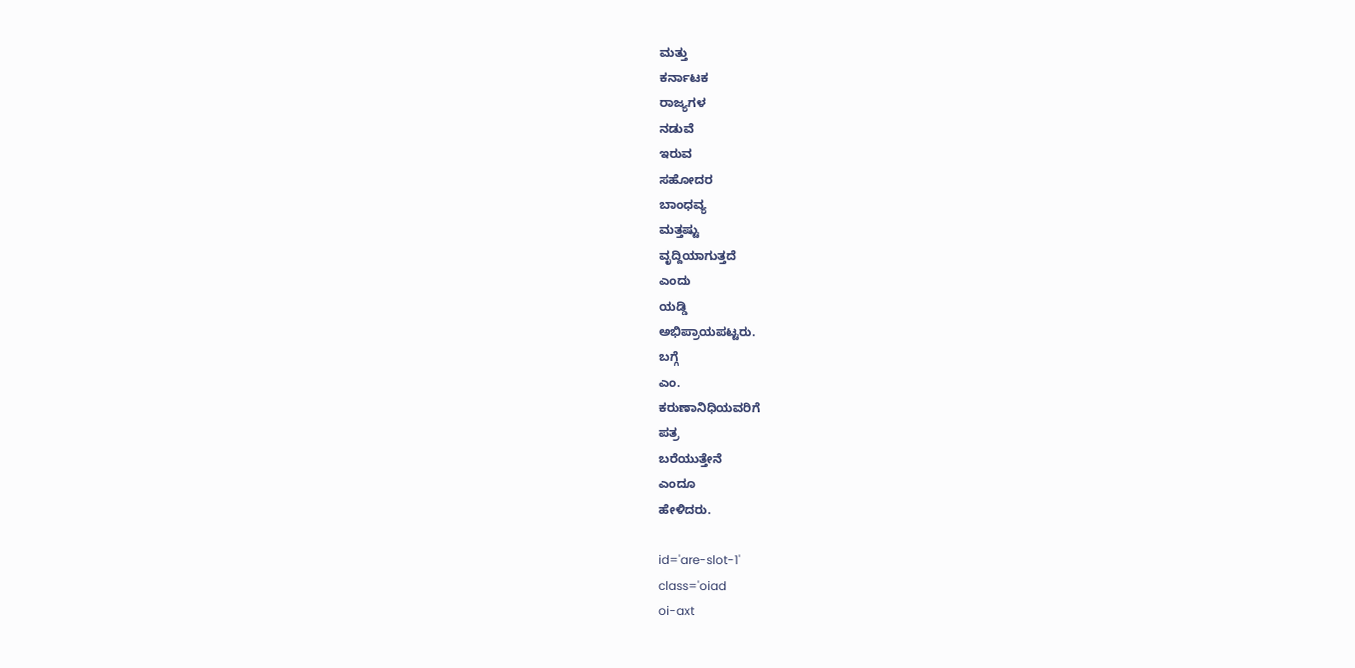ಮತ್ತು
ಕರ್ನಾಟಕ
ರಾಜ್ಯಗಳ
ನಡುವೆ
ಇರುವ
ಸಹೋದರ
ಬಾಂಧವ್ಯ
ಮತ್ತಷ್ಟು
ವೃದ್ದಿಯಾಗುತ್ತದೆ
ಎಂದು
ಯಡ್ಡಿ
ಅಭಿಪ್ರಾಯಪಟ್ಟರು.
ಬಗ್ಗೆ
ಎಂ.
ಕರುಣಾನಿಧಿಯವರಿಗೆ
ಪತ್ರ
ಬರೆಯುತ್ತೇನೆ
ಎಂದೂ
ಹೇಳಿದರು.

id='are-slot-1'
class='oiad
oi-axt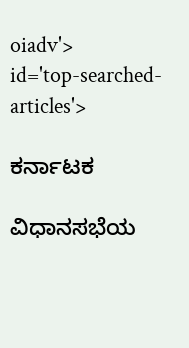oiadv'>
id='top-searched-articles'>

ಕರ್ನಾಟಕ

ವಿಧಾನಸಭೆಯ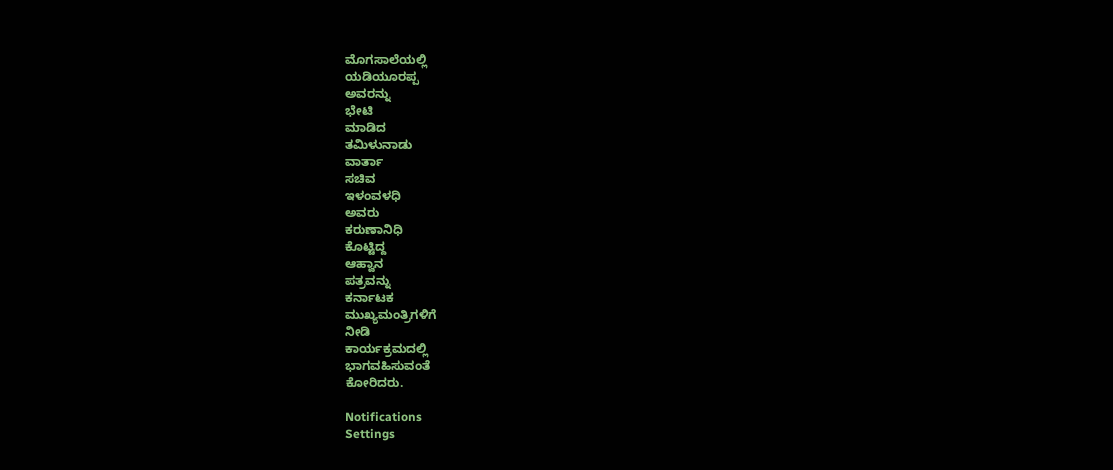ಮೊಗಸಾಲೆಯಲ್ಲಿ
ಯಡಿಯೂರಪ್ಪ
ಅವರನ್ನು
ಭೇಟಿ
ಮಾಡಿದ
ತಮಿಳುನಾಡು
ವಾರ್ತಾ
ಸಚಿವ
ಇಳಂವಳಧಿ
ಅವರು
ಕರುಣಾನಿಧಿ
ಕೊಟ್ಟಿದ್ದ
ಆಹ್ವಾನ
ಪತ್ರವನ್ನು
ಕರ್ನಾಟಕ
ಮುಖ್ಯಮಂತ್ರಿಗಳಿಗೆ
ನೀಡಿ
ಕಾರ್ಯಕ್ರಮದಲ್ಲಿ
ಭಾಗವಹಿಸುವಂತೆ
ಕೋರಿದರು.

Notifications
Settings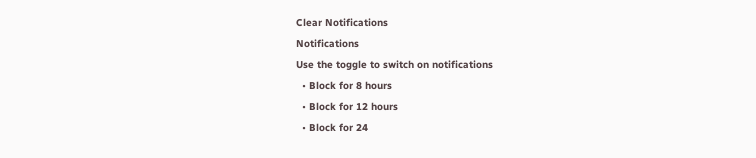Clear Notifications
Notifications
Use the toggle to switch on notifications
  • Block for 8 hours
  • Block for 12 hours
  • Block for 24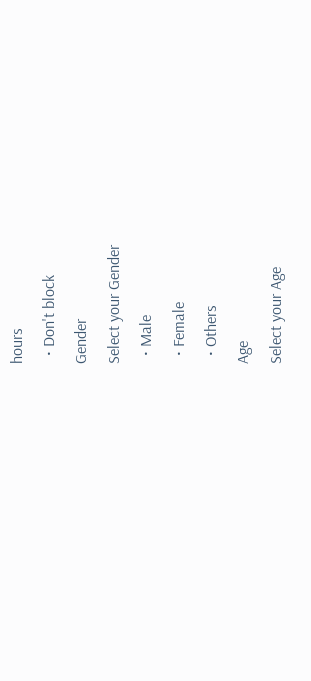hours
  • Don't block
Gender
Select your Gender
  • Male
  • Female
  • Others
Age
Select your Age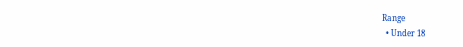Range
  • Under 18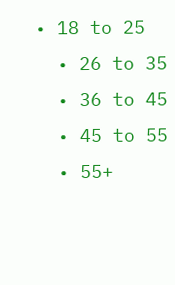• 18 to 25
  • 26 to 35
  • 36 to 45
  • 45 to 55
  • 55+